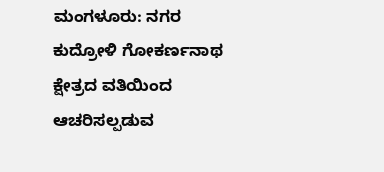ಮಂಗಳೂರು: ನಗರ ಕುದ್ರೋಳಿ ಗೋಕರ್ಣನಾಥ ಕ್ಷೇತ್ರದ ವತಿಯಿಂದ ಆಚರಿಸಲ್ಪಡುವ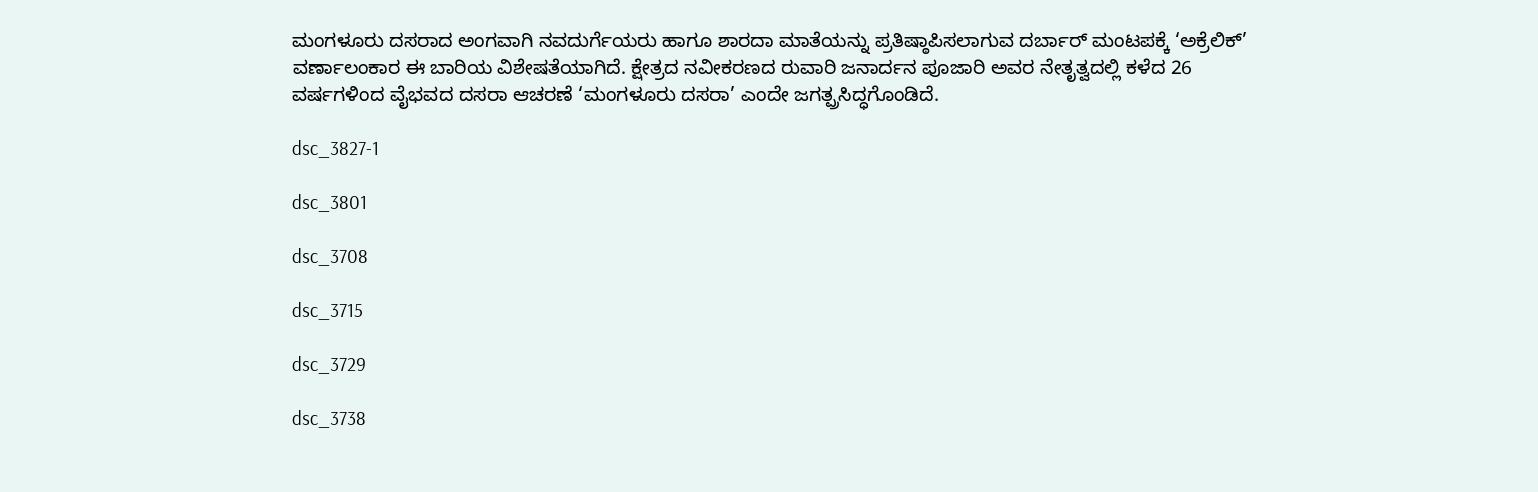ಮಂಗಳೂರು ದಸರಾದ ಅಂಗವಾಗಿ ನವದುರ್ಗೆಯರು ಹಾಗೂ ಶಾರದಾ ಮಾತೆಯನ್ನು ಪ್ರತಿಷ್ಠಾಪಿಸಲಾಗುವ ದರ್ಬಾರ್ ಮಂಟಪಕ್ಕೆ ‘ಅಕ್ರೆಲಿಕ್’ ವರ್ಣಾಲಂಕಾರ ಈ ಬಾರಿಯ ವಿಶೇಷತೆಯಾಗಿದೆ. ಕ್ಷೇತ್ರದ ನವೀಕರಣದ ರುವಾರಿ ಜನಾರ್ದನ ಪೂಜಾರಿ ಅವರ ನೇತೃತ್ವದಲ್ಲಿ ಕಳೆದ 26 ವರ್ಷಗಳಿಂದ ವೈಭವದ ದಸರಾ ಆಚರಣೆ ‘ಮಂಗಳೂರು ದಸರಾ’ ಎಂದೇ ಜಗತ್ಪ್ರಸಿದ್ಧಗೊಂಡಿದೆ.

dsc_3827-1

dsc_3801

dsc_3708

dsc_3715

dsc_3729

dsc_3738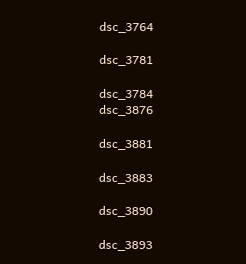dsc_3764

dsc_3781

dsc_3784
dsc_3876

dsc_3881

dsc_3883

dsc_3890

dsc_3893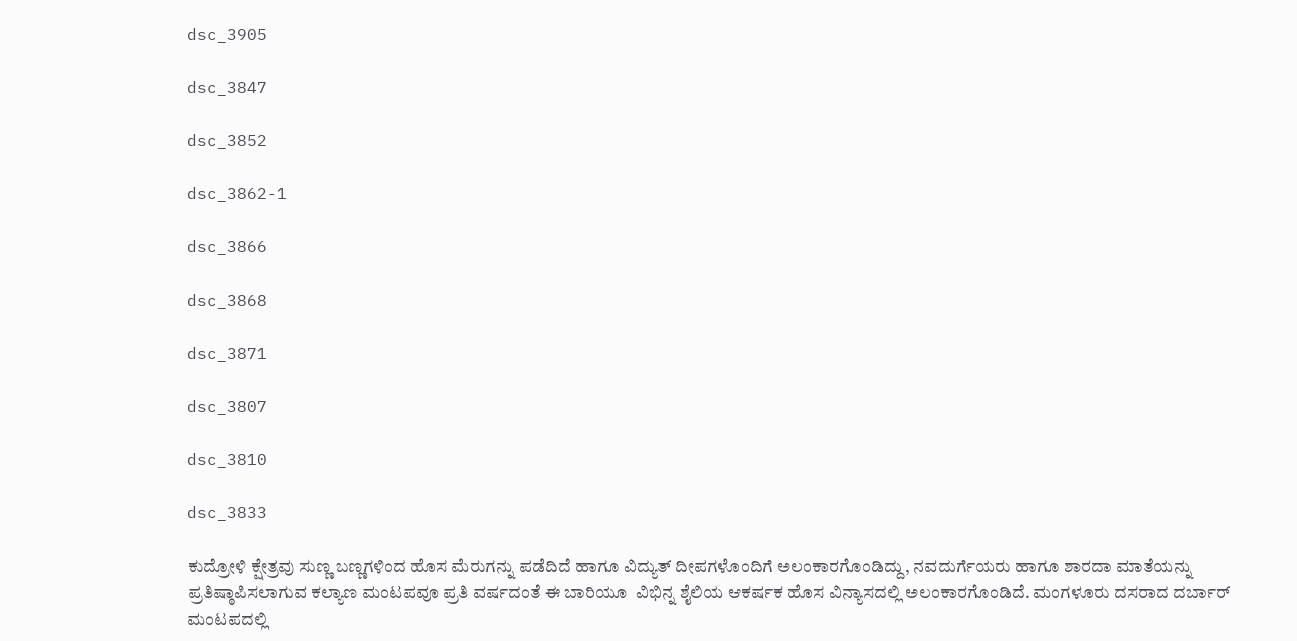dsc_3905

dsc_3847

dsc_3852

dsc_3862-1

dsc_3866

dsc_3868

dsc_3871

dsc_3807

dsc_3810

dsc_3833

ಕುದ್ರೋಳಿ ಕ್ಷೇತ್ರವು ಸುಣ್ಣ ಬಣ್ಣಗಳಿಂದ ಹೊಸ ಮೆರುಗನ್ನು ಪಡೆದಿದೆ ಹಾಗೂ ವಿದ್ಯುತ್ ದೀಪಗಳೊಂದಿಗೆ ಅಲಂಕಾರಗೊಂಡಿದ್ದು, ನವದುರ್ಗೆಯರು ಹಾಗೂ ಶಾರದಾ ಮಾತೆಯನ್ನು ಪ್ರತಿಷ್ಠಾಪಿಸಲಾಗುವ ಕಲ್ಯಾಣ ಮಂಟಪವೂ ಪ್ರತಿ ವರ್ಷದಂತೆ ಈ ಬಾರಿಯೂ  ವಿಭಿನ್ನ ಶೈಲಿಯ ಆಕರ್ಷಕ ಹೊಸ ವಿನ್ಯಾಸದಲ್ಲಿ ಅಲಂಕಾರಗೊಂಡಿದೆ. ಮಂಗಳೂರು ದಸರಾದ ದರ್ಬಾರ್ ಮಂಟಪದಲ್ಲಿ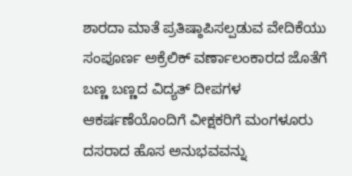ಶಾರದಾ ಮಾತೆ ಪ್ರತಿಷ್ಠಾಪಿಸಲ್ಪಡುವ ವೇದಿಕೆಯು ಸಂಪೂರ್ಣ ಅಕ್ರೆಲಿಕ್ ವರ್ಣಾಲಂಕಾರದ ಜೊತೆಗೆ ಬಣ್ಣ ಬಣ್ಣದ ವಿದ್ಯತ್ ದೀಪಗಳ ಆಕರ್ಷಣೆಯೊಂದಿಗೆ ವೀಕ್ಷಕರಿಗೆ ಮಂಗಳೂರು ದಸರಾದ ಹೊಸ ಅನುಭವವನ್ನು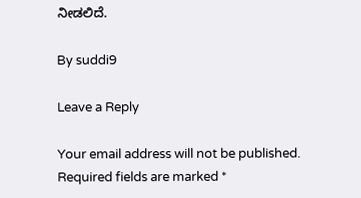ನೀಡಲಿದೆ.

By suddi9

Leave a Reply

Your email address will not be published. Required fields are marked *